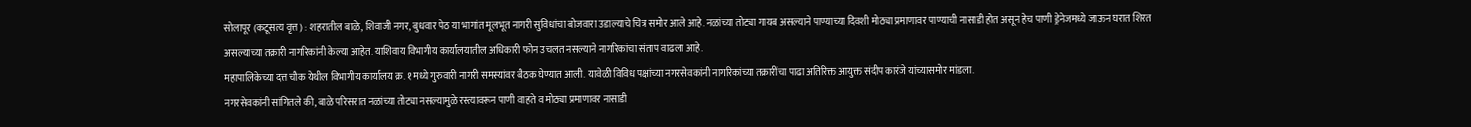सोलापूर (कटूसत्य वृत्त) : शहरातील बाळे, शिवाजी नगर, बुधवार पेठ या भागांत मूलभूत नागरी सुविधांचा बोजवारा उडाल्याचे चित्र समोर आले आहे. नळांच्या तोट्या गायब असल्याने पाण्याच्या दिवशी मोठ्या प्रमाणावर पाण्याची नासाडी होत असून हेच पाणी ड्रेनेजमध्ये जाऊन घरात शिरत असल्याच्या तक्रारी नागरिकांनी केल्या आहेत. याशिवाय विभागीय कार्यालयातील अधिकारी फोन उचलत नसल्याने नागरिकांचा संताप वाढला आहे.
महापालिकेच्या दत्त चौक येथील विभागीय कार्यालय क्र. १ मध्ये गुरुवारी नागरी समस्यांवर बैठक घेण्यात आली. यावेळी विविध पक्षांच्या नगरसेवकांनी नागरिकांच्या तक्रारींचा पाढा अतिरिक्त आयुक्त संदीप कारंजे यांच्यासमोर मांडला.
नगरसेवकांनी सांगितले की, बाळे परिसरात नळांच्या तोट्या नसल्यामुळे रस्त्यावरून पाणी वाहते व मोठ्या प्रमाणावर नासाडी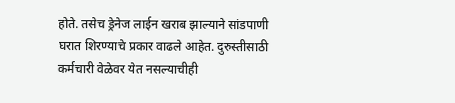होते. तसेच ड्रेनेज लाईन खराब झाल्याने सांडपाणी घरात शिरण्याचे प्रकार वाढले आहेत. दुरुस्तीसाठी कर्मचारी वेळेवर येत नसल्याचीही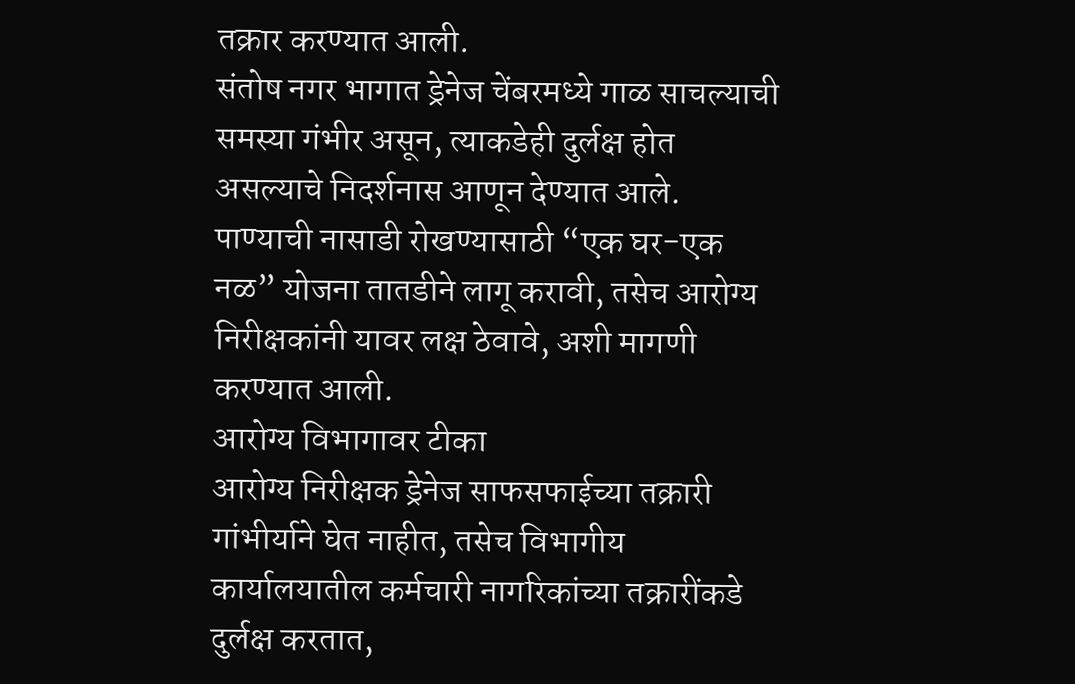तक्रार करण्यात आली.
संतोष नगर भागात ड्रेनेज चेंबरमध्ये गाळ साचल्याची समस्या गंभीर असून, त्याकडेही दुर्लक्ष होत असल्याचे निदर्शनास आणून देण्यात आले. पाण्याची नासाडी रोखण्यासाठी “एक घर-एक नळ” योजना तातडीने लागू करावी, तसेच आरोग्य निरीक्षकांनी यावर लक्ष ठेवावे, अशी मागणी करण्यात आली.
आरोग्य विभागावर टीका
आरोग्य निरीक्षक ड्रेनेज साफसफाईच्या तक्रारी गांभीर्याने घेत नाहीत, तसेच विभागीय कार्यालयातील कर्मचारी नागरिकांच्या तक्रारींकडे दुर्लक्ष करतात,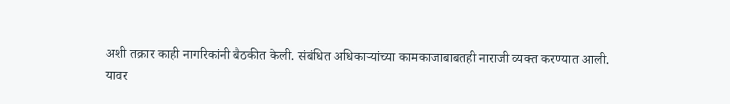अशी तक्रार काही नागरिकांनी बैठकीत केली. संबंधित अधिकाऱ्यांच्या कामकाजाबाबतही नाराजी व्यक्त करण्यात आली.
यावर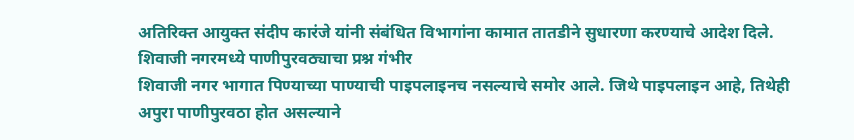अतिरिक्त आयुक्त संदीप कारंजे यांनी संबंधित विभागांना कामात तातडीने सुधारणा करण्याचे आदेश दिले.
शिवाजी नगरमध्ये पाणीपुरवठ्याचा प्रश्न गंभीर
शिवाजी नगर भागात पिण्याच्या पाण्याची पाइपलाइनच नसल्याचे समोर आले. जिथे पाइपलाइन आहे, तिथेही अपुरा पाणीपुरवठा होत असल्याने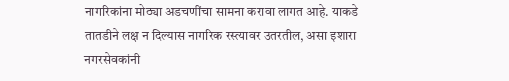नागरिकांना मोठ्या अडचणींचा सामना करावा लागत आहे. याकडे तातडीने लक्ष न दिल्यास नागरिक रस्त्यावर उतरतील, असा इशारा नगरसेवकांनी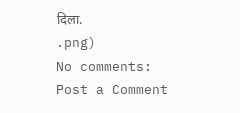दिला.
.png)
No comments:
Post a Comment